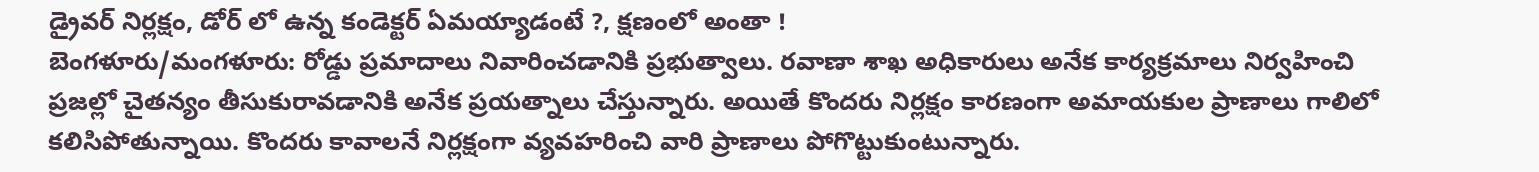డ్రైవర్ నిర్లక్షం, డోర్ లో ఉన్న కండెక్టర్ ఏమయ్యాడంటే ?, క్షణంలో అంతా !
బెంగళూరు/మంగళూరు: రోడ్డు ప్రమాదాలు నివారించడానికి ప్రభుత్వాలు. రవాణా శాఖ అధికారులు అనేక కార్యక్రమాలు నిర్వహించి ప్రజల్లో చైతన్యం తీసుకురావడానికి అనేక ప్రయత్నాలు చేస్తున్నారు. అయితే కొందరు నిర్లక్షం కారణంగా అమాయకుల ప్రాణాలు గాలిలో కలిసిపోతున్నాయి. కొందరు కావాలనే నిర్లక్షంగా వ్యవహరించి వారి ప్రాణాలు పోగొట్టుకుంటున్నారు.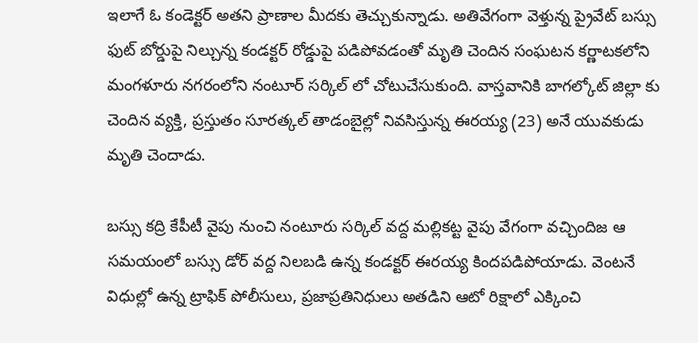ఇలాగే ఓ కండెక్టర్ అతని ప్రాణాల మీదకు తెచ్చుకున్నాడు. అతివేగంగా వెళ్తున్న ప్రైవేట్ బస్సు ఫుట్ బోర్డుపై నిల్చున్న కండక్టర్ రోడ్డుపై పడిపోవడంతో మృతి చెందిన సంఘటన కర్ణాటకలోని మంగళూరు నగరంలోని నంటూర్ సర్కిల్ లో చోటుచేసుకుంది. వాస్తవానికి బాగల్కోట్ జిల్లా కు చెందిన వ్యక్తి, ప్రస్తుతం సూరత్కల్ తాడంబైల్లో నివసిస్తున్న ఈరయ్య (23) అనే యువకుడు మృతి చెందాడు.

బస్సు కద్రి కేపీటీ వైపు నుంచి నంటూరు సర్కిల్ వద్ద మల్లికట్ట వైపు వేగంగా వచ్చిందిజ ఆ సమయంలో బస్సు డోర్ వద్ద నిలబడి ఉన్న కండక్టర్ ఈరయ్య కిందపడిపోయాడు. వెంటనే విధుల్లో ఉన్న ట్రాఫిక్ పోలీసులు, ప్రజాప్రతినిధులు అతడిని ఆటో రిక్షాలో ఎక్కించి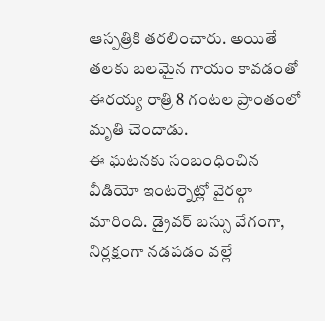ఆస్పత్రికి తరలించారు. అయితే తలకు బలమైన గాయం కావడంతో ఈరయ్య రాత్రి 8 గంటల ప్రాంతంలో మృతి చెందాడు.
ఈ ఘటనకు సంబంధించిన వీడియో ఇంటర్నెట్లో వైరల్గా మారింది. డ్రైవర్ బస్సు వేగంగా, నిర్లక్షంగా నడపడం వల్లే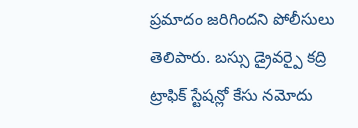ప్రమాదం జరిగిందని పోలీసులు తెలిపారు. బస్సు డ్రైవర్పై కద్రి ట్రాఫిక్ స్టేషన్లో కేసు నమోదు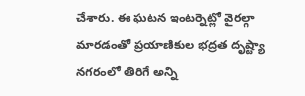చేశారు. ఈ ఘటన ఇంటర్నెట్లో వైరల్గా మారడంతో ప్రయాణికుల భద్రత దృష్ట్యా నగరంలో తిరిగే అన్ని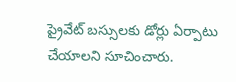ప్రైవేట్ బస్సులకు డోర్లు ఏర్పాటు చేయాలని సూచించారు.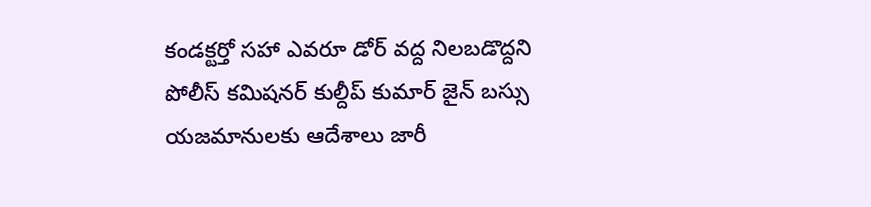కండక్టర్తో సహా ఎవరూ డోర్ వద్ద నిలబడొద్దని పోలీస్ కమిషనర్ కుల్దీప్ కుమార్ జైన్ బస్సు యజమానులకు ఆదేశాలు జారీ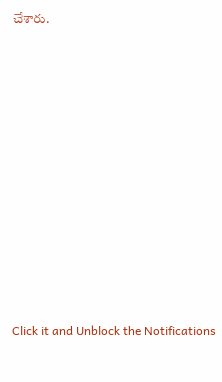చేశారు.












Click it and Unblock the Notifications